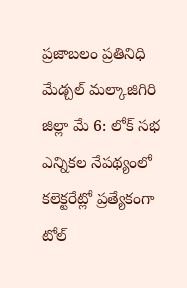ప్రజాబలం ప్రతినిధి మేడ్చల్ మల్కాజిగిరి జిల్లా మే 6: లోక్ సభ ఎన్నికల నేపథ్యంలో కలెక్టరేట్లో ప్రత్యేకంగా టోల్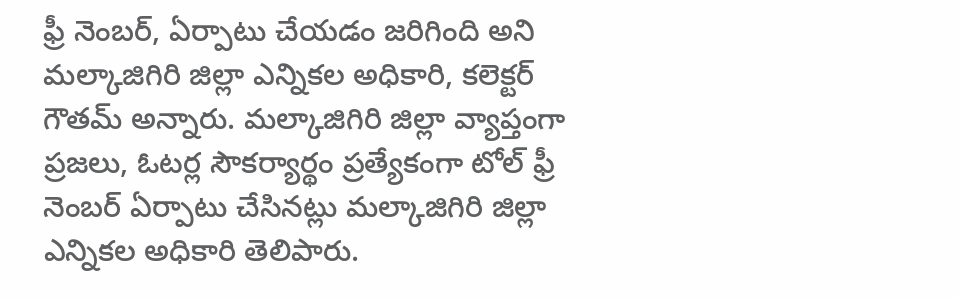ఫ్రీ నెంబర్, ఏర్పాటు చేయడం జరిగింది అని మల్కాజిగిరి జిల్లా ఎన్నికల అధికారి, కలెక్టర్ గౌతమ్ అన్నారు. మల్కాజిగిరి జిల్లా వ్యాప్తంగా ప్రజలు, ఓటర్ల సౌకర్యార్థం ప్రత్యేకంగా టోల్ ఫ్రీ నెంబర్ ఏర్పాటు చేసినట్లు మల్కాజిగిరి జిల్లా ఎన్నికల అధికారి తెలిపారు.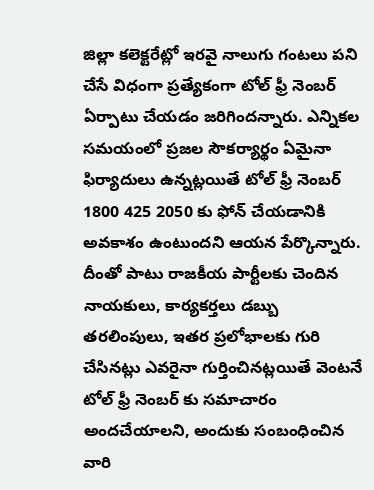జిల్లా కలెక్టరేట్లో ఇరవై నాలుగు గంటలు పని చేసే విధంగా ప్రత్యేకంగా టోల్ ఫ్రీ నెంబర్ ఏర్పాటు చేయడం జరిగిందన్నారు. ఎన్నికల సమయంలో ప్రజల సౌకర్యార్థం ఏమైనా ఫిర్యాదులు ఉన్నట్లయితే టోల్ ఫ్రీ నెంబర్ 1800 425 2050 కు ఫోన్ చేయడానికి అవకాశం ఉంటుందని ఆయన పేర్కొన్నారు. దీంతో పాటు రాజకీయ పార్టీలకు చెందిన నాయకులు, కార్యకర్తలు డబ్బు తరలింపులు, ఇతర ప్రలోభాలకు గురి చేసినట్లు ఎవరైనా గుర్తించినట్లయితే వెంటనే టోల్ ఫ్రీ నెంబర్ కు సమాచారం అందచేయాలని, అందుకు సంబంధించిన వారి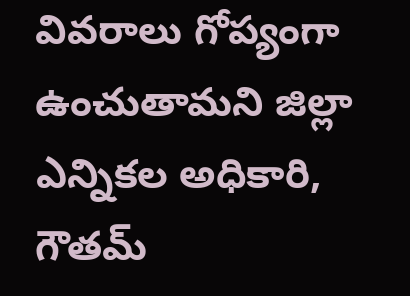వివరాలు గోప్యంగా ఉంచుతామని జిల్లా ఎన్నికల అధికారి, గౌతమ్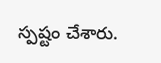స్పష్టం చేశారు.